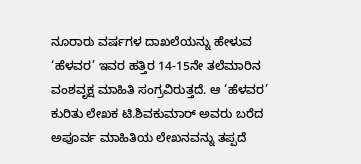ನೂರಾರು ವರ್ಷಗಳ ದಾಖಲೆಯನ್ನು ಹೇಳುವ ‘ಹೆಳವರ’ ಇವರ ಹತ್ತಿರ 14-15ನೇ ತಲೆಮಾರಿನ ವಂಶವೃಕ್ಷ ಮಾಹಿತಿ ಸಂಗ್ರವಿರುತ್ತದೆ. ಆ ‘ಹೆಳವರ’ ಕುರಿತು ಲೇಖಕ ಟಿ.ಶಿವಕುಮಾರ್ ಅವರು ಬರೆದ ಅಪೂರ್ವ ಮಾಹಿತಿಯ ಲೇಖನವನ್ನು ತಪ್ಪದೆ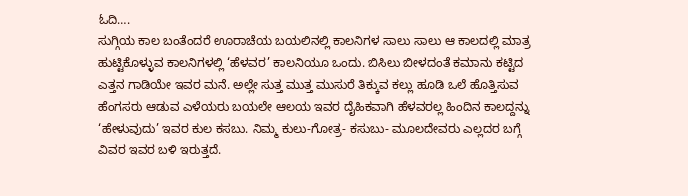ಓದಿ….
ಸುಗ್ಗಿಯ ಕಾಲ ಬಂತೆಂದರೆ ಊರಾಚೆಯ ಬಯಲಿನಲ್ಲಿ ಕಾಲನಿಗಳ ಸಾಲು ಸಾಲು ಆ ಕಾಲದಲ್ಲಿ ಮಾತ್ರ ಹುಟ್ಟಿಕೊಳ್ಳುವ ಕಾಲನಿಗಳಲ್ಲಿ ‘ಹೆಳವರ’ ಕಾಲನಿಯೂ ಒಂದು. ಬಿಸಿಲು ಬೀಳದಂತೆ ಕಮಾನು ಕಟ್ಟಿದ ಎತ್ತನ ಗಾಡಿಯೇ ಇವರ ಮನೆ. ಅಲ್ಲೇ ಸುತ್ತ ಮುತ್ತ ಮುಸುರೆ ತಿಕ್ಕುವ ಕಲ್ಲು ಹೂಡಿ ಒಲೆ ಹೊತ್ತಿಸುವ ಹೆಂಗಸರು ಆಡುವ ಎಳೆಯರು ಬಯಲೇ ಆಲಯ ಇವರ ದೈಹಿಕವಾಗಿ ಹೆಳವರಲ್ಲ ಹಿಂದಿನ ಕಾಲದ್ದನ್ನು ‘ಹೇಳುವುದು’ ಇವರ ಕುಲ ಕಸಬು. ನಿಮ್ಮ ಕುಲು-ಗೋತ್ರ- ಕಸುಬು- ಮೂಲದೇವರು ಎಲ್ಲದರ ಬಗ್ಗೆ ವಿವರ ಇವರ ಬಳಿ ಇರುತ್ತದೆ.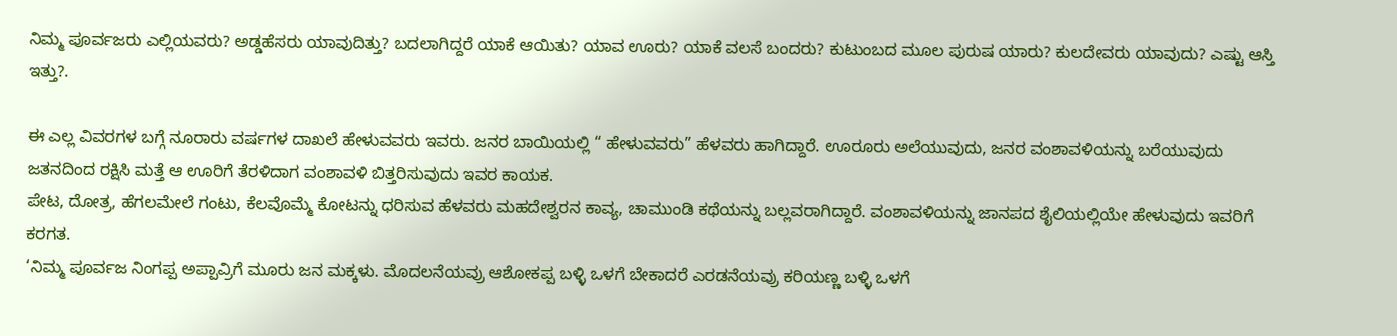ನಿಮ್ಮ ಪೂರ್ವಜರು ಎಲ್ಲಿಯವರು? ಅಡ್ಡಹೆಸರು ಯಾವುದಿತ್ತು? ಬದಲಾಗಿದ್ದರೆ ಯಾಕೆ ಆಯಿತು? ಯಾವ ಊರು? ಯಾಕೆ ವಲಸೆ ಬಂದರು? ಕುಟುಂಬದ ಮೂಲ ಪುರುಷ ಯಾರು? ಕುಲದೇವರು ಯಾವುದು? ಎಷ್ಟು ಆಸ್ತಿ ಇತ್ತು?.

ಈ ಎಲ್ಲ ವಿವರಗಳ ಬಗ್ಗೆ ನೂರಾರು ವರ್ಷಗಳ ದಾಖಲೆ ಹೇಳುವವರು ಇವರು. ಜನರ ಬಾಯಿಯಲ್ಲಿ “ ಹೇಳುವವರು” ಹೆಳವರು ಹಾಗಿದ್ದಾರೆ. ಊರೂರು ಅಲೆಯುವುದು, ಜನರ ವಂಶಾವಳಿಯನ್ನು ಬರೆಯುವುದು ಜತನದಿಂದ ರಕ್ಷಿಸಿ ಮತ್ತೆ ಆ ಊರಿಗೆ ತೆರಳಿದಾಗ ವಂಶಾವಳಿ ಬಿತ್ತರಿಸುವುದು ಇವರ ಕಾಯಕ.
ಪೇಟ, ದೋತ್ರ, ಹೆಗಲಮೇಲೆ ಗಂಟು, ಕೆಲವೊಮ್ಮೆ ಕೋಟನ್ನು ಧರಿಸುವ ಹೆಳವರು ಮಹದೇಶ್ವರನ ಕಾವ್ಯ, ಚಾಮುಂಡಿ ಕಥೆಯನ್ನು ಬಲ್ಲವರಾಗಿದ್ದಾರೆ. ವಂಶಾವಳಿಯನ್ನು ಜಾನಪದ ಶೈಲಿಯಲ್ಲಿಯೇ ಹೇಳುವುದು ಇವರಿಗೆ ಕರಗತ.
‘ನಿಮ್ಮ ಪೂರ್ವಜ ನಿಂಗಪ್ಪ ಅಪ್ಪಾವ್ರಿಗೆ ಮೂರು ಜನ ಮಕ್ಕಳು. ಮೊದಲನೆಯವ್ರು ಆಶೋಕಪ್ಪ ಬಳ್ಳಿ ಒಳಗೆ ಬೇಕಾದರೆ ಎರಡನೆಯವ್ರು ಕರಿಯಣ್ಣ ಬಳ್ಳಿ ಒಳಗೆ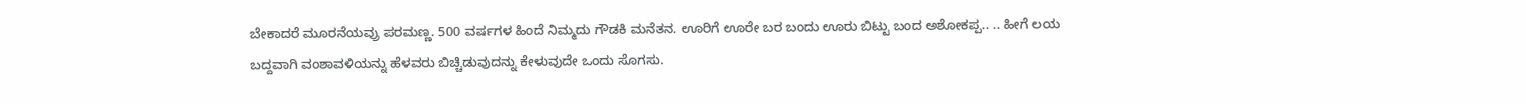ಬೇಕಾದರೆ ಮೂರನೆಯವ್ರು ಪರಮಣ್ಣ. 500 ವರ್ಷಗಳ ಹಿಂದೆ ನಿಮ್ಮದು ಗೌಡಕಿ ಮನೆತನ. ಊರಿಗೆ ಊರೇ ಬರ ಬಂದು ಊರು ಬಿಟ್ಟು ಬಂದ ಅಶೋಕಪ್ಪ.. .. ಹೀಗೆ ಲಯ ಬದ್ದವಾಗಿ ವಂಶಾವಳಿಯನ್ನು ಹೆಳವರು ಬಿಚ್ಚಿಡುವುದನ್ನು ಕೇಳುವುದೇ ಒಂದು ಸೊಗಸು.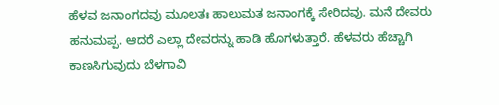ಹೆಳವ ಜನಾಂಗದವು ಮೂಲತಃ ಹಾಲುಮತ ಜನಾಂಗಕ್ಕೆ ಸೇರಿದವು. ಮನೆ ದೇವರು ಹನುಮಪ್ಪ. ಆದರೆ ಎಲ್ಲಾ ದೇವರನ್ನು ಹಾಡಿ ಹೊಗಳುತ್ತಾರೆ. ಹೆಳವರು ಹೆಚ್ಚಾಗಿ ಕಾಣಸಿಗುವುದು ಬೆಳಗಾವಿ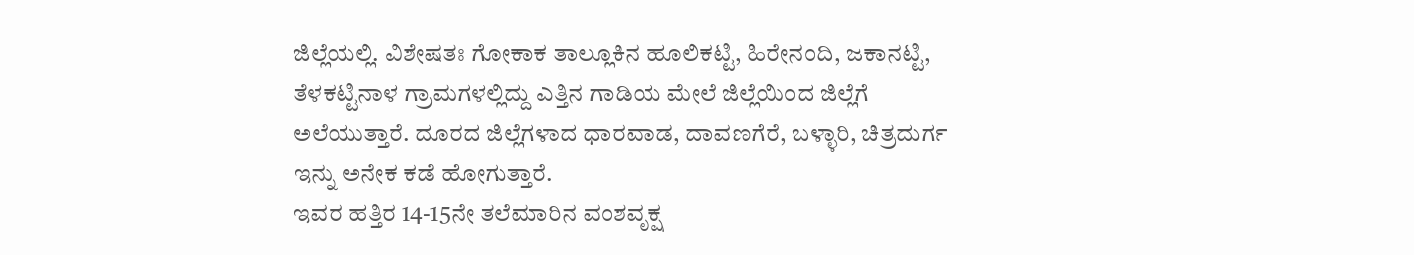ಜಿಲ್ಲೆಯಲ್ಲಿ. ವಿಶೇಷತಃ ಗೋಕಾಕ ತಾಲ್ಲೂಕಿನ ಹೂಲಿಕಟ್ಟಿ, ಹಿರೇನಂದಿ, ಜಕಾನಟ್ಟಿ, ತೆಳಕಟ್ಟಿನಾಳ ಗ್ರಾಮಗಳಲ್ಲಿದ್ದು ಎತ್ತಿನ ಗಾಡಿಯ ಮೇಲೆ ಜಿಲ್ಲೆಯಿಂದ ಜಿಲ್ಲೆಗೆ ಅಲೆಯುತ್ತಾರೆ. ದೂರದ ಜಿಲ್ಲೆಗಳಾದ ಧಾರವಾಡ, ದಾವಣಗೆರೆ, ಬಳ್ಳಾರಿ, ಚಿತ್ರದುರ್ಗ ಇನ್ನು ಅನೇಕ ಕಡೆ ಹೋಗುತ್ತಾರೆ.
ಇವರ ಹತ್ತಿರ 14-15ನೇ ತಲೆಮಾರಿನ ವಂಶವೃಕ್ಷ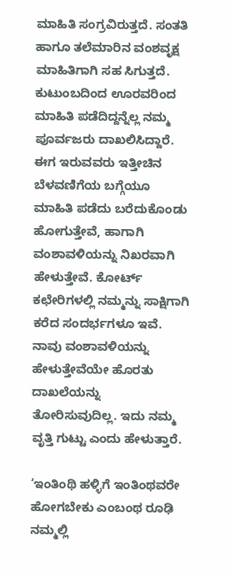ಮಾಹಿತಿ ಸಂಗ್ರವಿರುತ್ತದೆ. ಸಂತತಿ ಹಾಗೂ ತಲೆಮಾರಿನ ವಂಶವೃಕ್ಷ ಮಾಹಿತಿಗಾಗಿ ಸಹ ಸಿಗುತ್ತದೆ. ಕುಟುಂಬದಿಂದ ಊರವರಿಂದ ಮಾಹಿತಿ ಪಡೆದಿದ್ದನ್ನೆಲ್ಲ ನಮ್ಮ ಪೂರ್ವಜರು ದಾಖಲಿಸಿದ್ದಾರೆ. ಈಗ ಇರುವವರು ಇತ್ತೀಚಿನ ಬೆಳವಣಿಗೆಯ ಬಗ್ಗೆಯೂ ಮಾಹಿತಿ ಪಡೆದು ಬರೆದುಕೊಂಡು ಹೋಗುತ್ತೇವೆ, ಹಾಗಾಗಿ ವಂಶಾವಳಿಯನ್ನು ನಿಖರವಾಗಿ ಹೇಳುತ್ತೇವೆ. ಕೋರ್ಟ್ ಕಛೇರಿಗಳಲ್ಲಿ ನಮ್ಮನ್ನು ಸಾಕ್ಷಿಗಾಗಿ ಕರೆದ ಸಂದರ್ಭಗಳೂ ಇವೆ. ನಾವು ವಂಶಾವಳಿಯನ್ನು ಹೇಳುತ್ತೇವೆಯೇ ಹೊರತು ದಾಖಲೆಯನ್ನು ತೋರಿಸುವುದಿಲ್ಲ. ಇದು ನಮ್ಮ ವೃತ್ತಿ ಗುಟ್ಟು ಎಂದು ಹೇಳುತ್ತಾರೆ.

‘ಇಂತಿಂಥಿ ಹಳ್ಳಿಗೆ ಇಂತಿಂಥವರೇ ಹೋಗಬೇಕು ಎಂಬಂಥ ರೂಢಿ ನಮ್ಮಲ್ಲಿ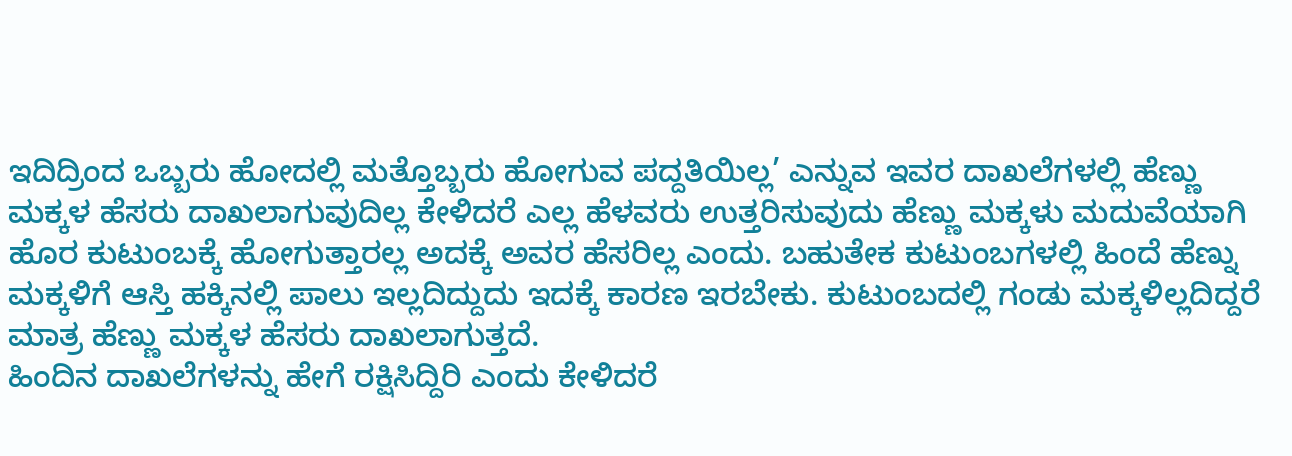ಇದಿದ್ರಿಂದ ಒಬ್ಬರು ಹೋದಲ್ಲಿ ಮತ್ತೊಬ್ಬರು ಹೋಗುವ ಪದ್ದತಿಯಿಲ್ಲ’ ಎನ್ನುವ ಇವರ ದಾಖಲೆಗಳಲ್ಲಿ ಹೆಣ್ಣು ಮಕ್ಕಳ ಹೆಸರು ದಾಖಲಾಗುವುದಿಲ್ಲ ಕೇಳಿದರೆ ಎಲ್ಲ ಹೆಳವರು ಉತ್ತರಿಸುವುದು ಹೆಣ್ಣು ಮಕ್ಕಳು ಮದುವೆಯಾಗಿ ಹೊರ ಕುಟುಂಬಕ್ಕೆ ಹೋಗುತ್ತಾರಲ್ಲ ಅದಕ್ಕೆ ಅವರ ಹೆಸರಿಲ್ಲ ಎಂದು. ಬಹುತೇಕ ಕುಟುಂಬಗಳಲ್ಲಿ ಹಿಂದೆ ಹೆಣ್ನು ಮಕ್ಕಳಿಗೆ ಆಸ್ತಿ ಹಕ್ಕಿನಲ್ಲಿ ಪಾಲು ಇಲ್ಲದಿದ್ದುದು ಇದಕ್ಕೆ ಕಾರಣ ಇರಬೇಕು. ಕುಟುಂಬದಲ್ಲಿ ಗಂಡು ಮಕ್ಕಳಿಲ್ಲದಿದ್ದರೆ ಮಾತ್ರ ಹೆಣ್ಣು ಮಕ್ಕಳ ಹೆಸರು ದಾಖಲಾಗುತ್ತದೆ.
ಹಿಂದಿನ ದಾಖಲೆಗಳನ್ನು ಹೇಗೆ ರಕ್ಷಿಸಿದ್ದಿರಿ ಎಂದು ಕೇಳಿದರೆ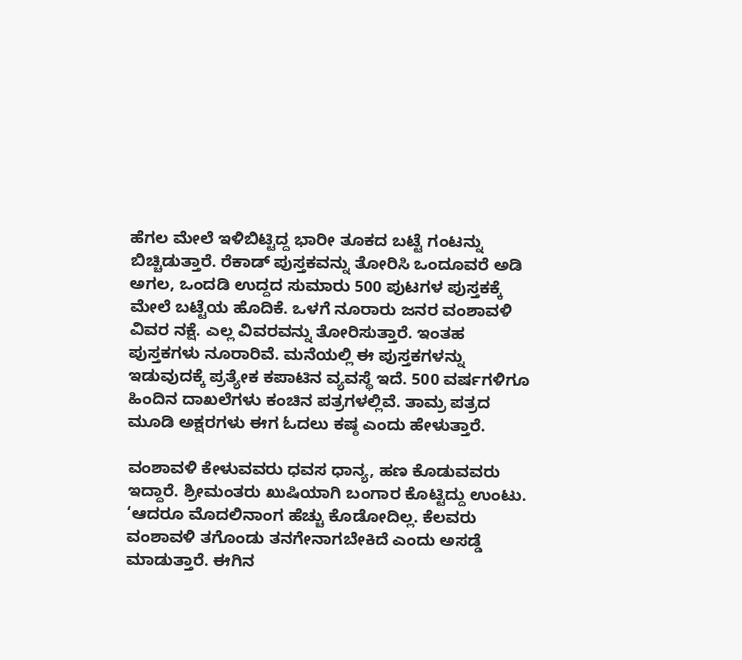ಹೆಗಲ ಮೇಲೆ ಇಳಿಬಿಟ್ಟಿದ್ದ ಭಾರೀ ತೂಕದ ಬಟ್ಟೆ ಗಂಟನ್ನು ಬಿಚ್ಚಿಡುತ್ತಾರೆ. ರೆಕಾಡ್ ಪುಸ್ತಕವನ್ನು ತೋರಿಸಿ ಒಂದೂವರೆ ಅಡಿ ಅಗಲ, ಒಂದಡಿ ಉದ್ದದ ಸುಮಾರು 500 ಪುಟಗಳ ಪುಸ್ತಕಕ್ಕೆ ಮೇಲೆ ಬಟ್ಟೆಯ ಹೊದಿಕೆ. ಒಳಗೆ ನೂರಾರು ಜನರ ವಂಶಾವಳಿ ವಿವರ ನಕ್ಷೆ. ಎಲ್ಲ ವಿವರವನ್ನು ತೋರಿಸುತ್ತಾರೆ. ಇಂತಹ ಪುಸ್ತಕಗಳು ನೂರಾರಿವೆ. ಮನೆಯಲ್ಲಿ ಈ ಪುಸ್ತಕಗಳನ್ನು ಇಡುವುದಕ್ಕೆ ಪ್ರತ್ಯೇಕ ಕಪಾಟಿನ ವ್ಯವಸ್ಥೆ ಇದೆ. 500 ವರ್ಷಗಳಿಗೂ ಹಿಂದಿನ ದಾಖಲೆಗಳು ಕಂಚಿನ ಪತ್ರಗಳಲ್ಲಿವೆ. ತಾಮ್ರ ಪತ್ರದ ಮೂಡಿ ಅಕ್ಷರಗಳು ಈಗ ಓದಲು ಕಷ್ಠ ಎಂದು ಹೇಳುತ್ತಾರೆ.

ವಂಶಾವಳಿ ಕೇಳುವವರು ಧವಸ ಧಾನ್ಯ, ಹಣ ಕೊಡುವವರು ಇದ್ದಾರೆ. ಶ್ರೀಮಂತರು ಖುಷಿಯಾಗಿ ಬಂಗಾರ ಕೊಟ್ಟಿದ್ದು ಉಂಟು.
‘ಆದರೂ ಮೊದಲಿನಾಂಗ ಹೆಚ್ಚು ಕೊಡೋದಿಲ್ಲ. ಕೆಲವರು ವಂಶಾವಳಿ ತಗೊಂಡು ತನಗೇನಾಗಬೇಕಿದೆ ಎಂದು ಅಸಡ್ಡೆ ಮಾಡುತ್ತಾರೆ. ಈಗಿನ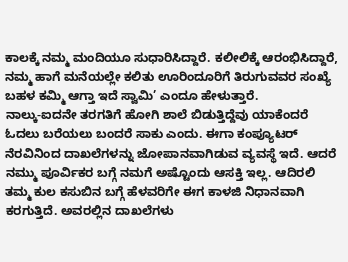ಕಾಲಕ್ಕೆ ನಮ್ಮ ಮಂದಿಯೂ ಸುಧಾರಿಸಿದ್ದಾರೆ. ಕಲೀಲಿಕ್ಕೆ ಆರಂಭಿಸಿದ್ದಾರೆ, ನಮ್ಮ ಹಾಗೆ ಮನೆಯಲ್ಲೇ ಕಲಿತು ಊರಿಂದೂರಿಗೆ ತಿರುಗುವವರ ಸಂಖ್ಯೆ ಬಹಳ ಕಮ್ಮಿ ಆಗ್ತಾ ಇದೆ ಸ್ವಾಮಿ’ ಎಂದೂ ಹೇಳುತ್ತಾರೆ.
ನಾಲ್ಕು-ಐದನೇ ತರಗತಿಗೆ ಹೋಗಿ ಶಾಲೆ ಬಿಡುತ್ತಿದ್ದೆವು ಯಾಕೆಂದರೆ ಓದಲು ಬರೆಯಲು ಬಂದರೆ ಸಾಕು ಎಂದು. ಈಗಾ ಕಂಪ್ಯೂಟರ್ ನೆರವಿನಿಂದ ದಾಖಲೆಗಳನ್ನು ಜೋಪಾನವಾಗಿಡುವ ವ್ಯವಸ್ಥೆ ಇದೆ. ಆದರೆ ನಮ್ಮು ಪೂರ್ವಿಕರ ಬಗ್ಗೆ ನಮಗೆ ಅಷ್ಟೊಂದು ಆಸಕ್ತಿ ಇಲ್ಲ. ಆದಿರಲಿ ತಮ್ಮ ಕುಲ ಕಸುಬಿನ ಬಗ್ಗೆ ಹೆಳವರಿಗೇ ಈಗ ಕಾಳಜಿ ನಿಧಾನವಾಗಿ ಕರಗುತ್ತಿದೆ. ಅವರಲ್ಲಿನ ದಾಖಲೆಗಳು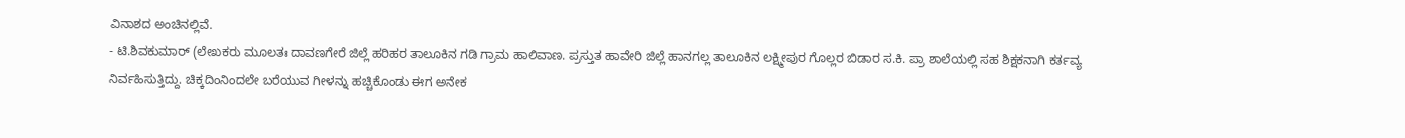ವಿನಾಶದ ಅಂಚಿನಲ್ಲಿವೆ.
- ಟಿ.ಶಿವಕುಮಾರ್ (ಲೇಖಕರು ಮೂಲತಃ ದಾವಣಗೇರೆ ಜಿಲ್ಲೆ ಹರಿಹರ ತಾಲೂಕಿನ ಗಡಿ ಗ್ರಾಮ ಹಾಲಿವಾಣ. ಪ್ರಸ್ತುತ ಹಾವೇರಿ ಜಿಲ್ಲೆ ಹಾನಗಲ್ಲ ತಾಲೂಕಿನ ಲಕ್ಷ್ಮೀಪುರ ಗೊಲ್ಲರ ಬಿಡಾರ ಸ.ಕಿ. ಪ್ರಾ ಶಾಲೆಯಲ್ಲಿ ಸಹ ಶಿಕ್ಷಕನಾಗಿ ಕರ್ತವ್ಯ ನಿರ್ವಹಿಸುತ್ತಿದ್ದು. ಚಿಕ್ಕದಿಂನಿಂದಲೇ ಬರೆಯುವ ಗೀಳನ್ನು ಹಚ್ಚಿಕೊಂಡು ಈಗ ಅನೇಕ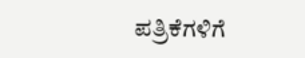ಪತ್ರಿಕೆಗಳಿಗೆ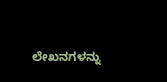ಲೇಖನಗಳನ್ನು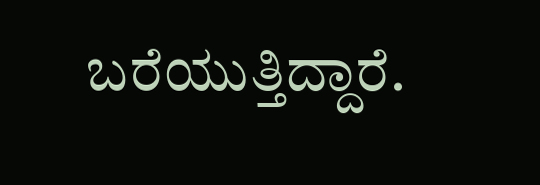ಬರೆಯುತ್ತಿದ್ದಾರೆ.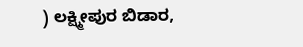) ಲಕ್ಷ್ಮೀಪುರ ಬಿಡಾರ,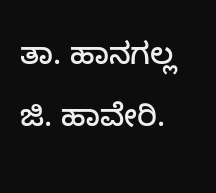ತಾ. ಹಾನಗಲ್ಲ ಜಿ. ಹಾವೇರಿ.